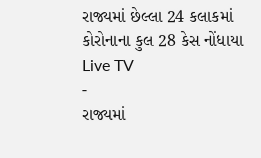રાજ્યમાં છેલ્લા 24 કલાકમાં કોરોનાના કુલ 28 કેસ નોંધાયા
Live TV
-
રાજ્યમાં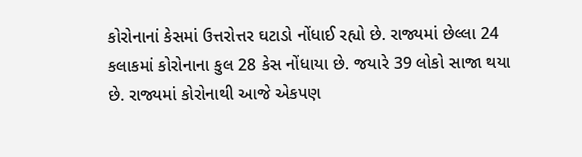કોરોનાનાં કેસમાં ઉત્તરોત્તર ઘટાડો નોંધાઈ રહ્યો છે. રાજ્યમાં છેલ્લા 24 કલાકમાં કોરોનાના કુલ 28 કેસ નોંધાયા છે. જયારે 39 લોકો સાજા થયા છે. રાજ્યમાં કોરોનાથી આજે એકપણ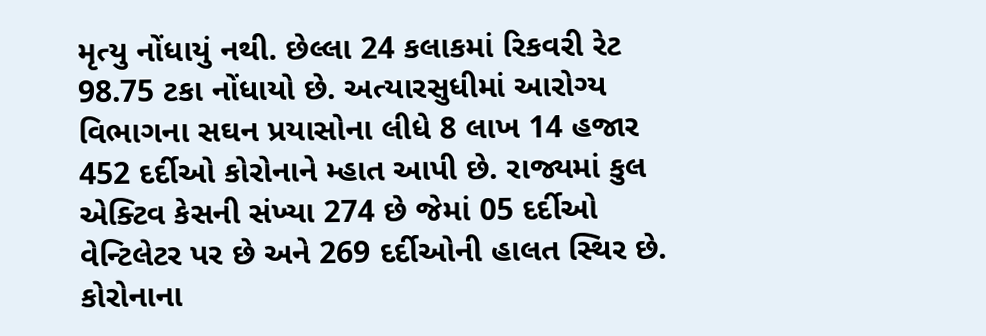મૃત્યુ નોંધાયું નથી. છેલ્લા 24 કલાકમાં રિકવરી રેટ 98.75 ટકા નોંધાયો છે. અત્યારસુધીમાં આરોગ્ય વિભાગના સઘન પ્રયાસોના લીધે 8 લાખ 14 હજાર 452 દર્દીઓ કોરોનાને મ્હાત આપી છે. રાજ્યમાં કુલ એક્ટિવ કેસની સંખ્યા 274 છે જેમાં 05 દર્દીઓ વેન્ટિલેટર પર છે અને 269 દર્દીઓની હાલત સ્થિર છે. કોરોનાના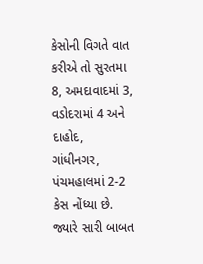કેસોની વિગતે વાત કરીએ તો સુરતમા 8, અમદાવાદમાં 3, વડોદરામાં 4 અને દાહોદ, ગાંધીનગર, પંચમહાલમાં 2-2 કેસ નોંધ્યા છે. જ્યારે સારી બાબત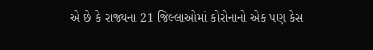એ છે કે રાજ્યના 21 જિલ્લાઓમાં કોરોનાનો એક પણ કેસ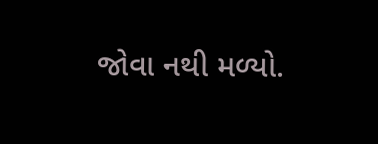જોવા નથી મળ્યો.